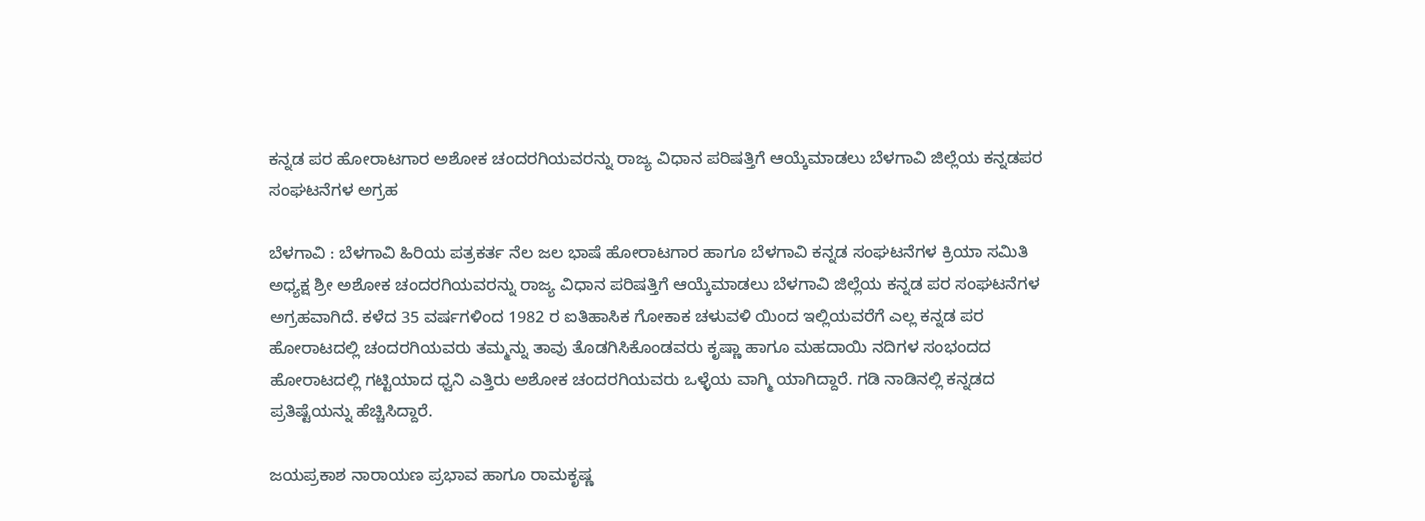ಕನ್ನಡ ಪರ ಹೋರಾಟಗಾರ ಅಶೋಕ ಚಂದರಗಿಯವರನ್ನು ರಾಜ್ಯ ವಿಧಾನ ಪರಿಷತ್ತಿಗೆ ಆಯ್ಕೆಮಾಡಲು ಬೆಳಗಾವಿ ಜಿಲ್ಲೆಯ ಕನ್ನಡಪರ ಸಂಘಟನೆಗಳ ಅಗ್ರಹ

ಬೆಳಗಾವಿ : ಬೆಳಗಾವಿ ಹಿರಿಯ ಪತ್ರಕರ್ತ ನೆಲ ಜಲ ಭಾಷೆ ಹೋರಾಟಗಾರ ಹಾಗೂ ಬೆಳಗಾವಿ ಕನ್ನಡ ಸಂಘಟನೆಗಳ ಕ್ರಿಯಾ ಸಮಿತಿ ಅಧ್ಯಕ್ಷ ಶ್ರೀ ಅಶೋಕ ಚಂದರಗಿಯವರನ್ನು ರಾಜ್ಯ ವಿಧಾನ ಪರಿಷತ್ತಿಗೆ ಆಯ್ಕೆಮಾಡಲು ಬೆಳಗಾವಿ ಜಿಲ್ಲೆಯ ಕನ್ನಡ ಪರ ಸಂಘಟನೆಗಳ ಅಗ್ರಹವಾಗಿದೆ. ಕಳೆದ 35 ವರ್ಷಗಳಿಂದ 1982 ರ ಐತಿಹಾಸಿಕ ಗೋಕಾಕ ಚಳುವಳಿ ಯಿಂದ ಇಲ್ಲಿಯವರೆಗೆ ಎಲ್ಲ ಕನ್ನಡ ಪರ ಹೋರಾಟದಲ್ಲಿ ಚಂದರಗಿಯವರು ತಮ್ಮನ್ನು ತಾವು ತೊಡಗಿಸಿಕೊಂಡವರು‌ ಕೃಷ್ಣಾ ಹಾಗೂ ಮಹದಾಯಿ ನದಿಗಳ ಸಂಭಂದದ ಹೋರಾಟದಲ್ಲಿ ಗಟ್ಟಿಯಾದ ಧ್ವನಿ ಎತ್ತಿರು ಅಶೋಕ ಚಂದರಗಿಯವರು ಒಳ್ಳೆಯ ವಾಗ್ಮಿ ಯಾಗಿದ್ದಾರೆ. ಗಡಿ ನಾಡಿನಲ್ಲಿ ಕನ್ನಡದ ಪ್ರತಿಷ್ಟೆಯನ್ನು ಹೆಚ್ಚಿಸಿದ್ದಾರೆ.

ಜಯಪ್ರಕಾಶ ನಾರಾಯಣ ಪ್ರಭಾವ ಹಾಗೂ ರಾಮಕೃಷ್ಣ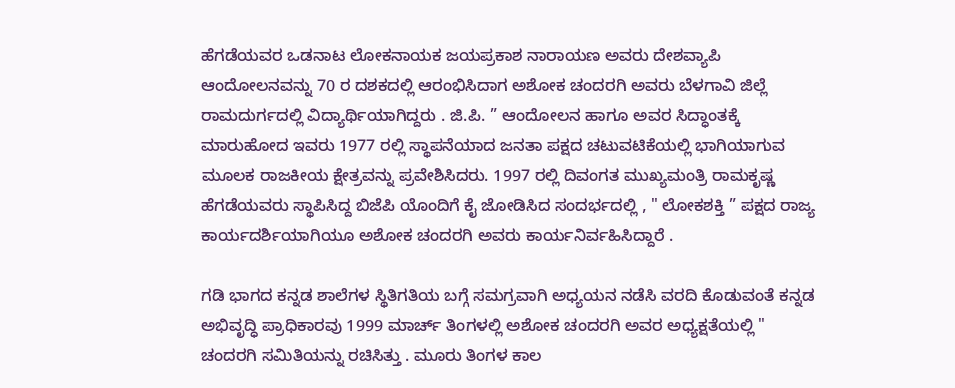ಹೆಗಡೆಯವರ ಒಡನಾಟ ಲೋಕನಾಯಕ ಜಯಪ್ರಕಾಶ ನಾರಾಯಣ ಅವರು ದೇಶವ್ಯಾಪಿ ಆಂದೋಲನವನ್ನು 70 ರ ದಶಕದಲ್ಲಿ ಆರಂಭಿಸಿದಾಗ ಅಶೋಕ ಚಂದರಗಿ ಅವರು ಬೆಳಗಾವಿ ಜಿಲ್ಲೆ ರಾಮದುರ್ಗದಲ್ಲಿ ವಿದ್ಯಾರ್ಥಿಯಾಗಿದ್ದರು . ಜಿ.ಪಿ. ” ಆಂದೋಲನ ಹಾಗೂ ಅವರ ಸಿದ್ಧಾಂತಕ್ಕೆ ಮಾರುಹೋದ ಇವರು 1977 ರಲ್ಲಿ ಸ್ಥಾಪನೆಯಾದ ಜನತಾ ಪಕ್ಷದ ಚಟುವಟಿಕೆಯಲ್ಲಿ ಭಾಗಿಯಾಗುವ ಮೂಲಕ ರಾಜಕೀಯ ಕ್ಷೇತ್ರವನ್ನು ಪ್ರವೇಶಿಸಿದರು. 1997 ರಲ್ಲಿ ದಿವಂಗತ ಮುಖ್ಯಮಂತ್ರಿ ರಾಮಕೃಷ್ಣ ಹೆಗಡೆಯವರು ಸ್ಥಾಪಿಸಿದ್ದ ಬಿಜೆಪಿ ಯೊಂದಿಗೆ ಕೈ ಜೋಡಿಸಿದ ಸಂದರ್ಭದಲ್ಲಿ , " ಲೋಕಶಕ್ತಿ ” ಪಕ್ಷದ ರಾಜ್ಯ ಕಾರ್ಯದರ್ಶಿಯಾಗಿಯೂ ಅಶೋಕ ಚಂದರಗಿ ಅವರು ಕಾರ್ಯನಿರ್ವಹಿಸಿದ್ದಾರೆ .

ಗಡಿ ಭಾಗದ ಕನ್ನಡ ಶಾಲೆಗಳ ಸ್ಥಿತಿಗತಿಯ ಬಗ್ಗೆ ಸಮಗ್ರವಾಗಿ ಅಧ್ಯಯನ ನಡೆಸಿ ವರದಿ ಕೊಡುವಂತೆ ಕನ್ನಡ ಅಭಿವೃದ್ಧಿ ಪ್ರಾಧಿಕಾರವು 1999 ಮಾರ್ಚ್ ತಿಂಗಳಲ್ಲಿ ಅಶೋಕ ಚಂದರಗಿ ಅವರ ಅಧ್ಯಕ್ಷತೆಯಲ್ಲಿ " ಚಂದರಗಿ ಸಮಿತಿಯನ್ನು ರಚಿಸಿತ್ತು . ಮೂರು ತಿಂಗಳ ಕಾಲ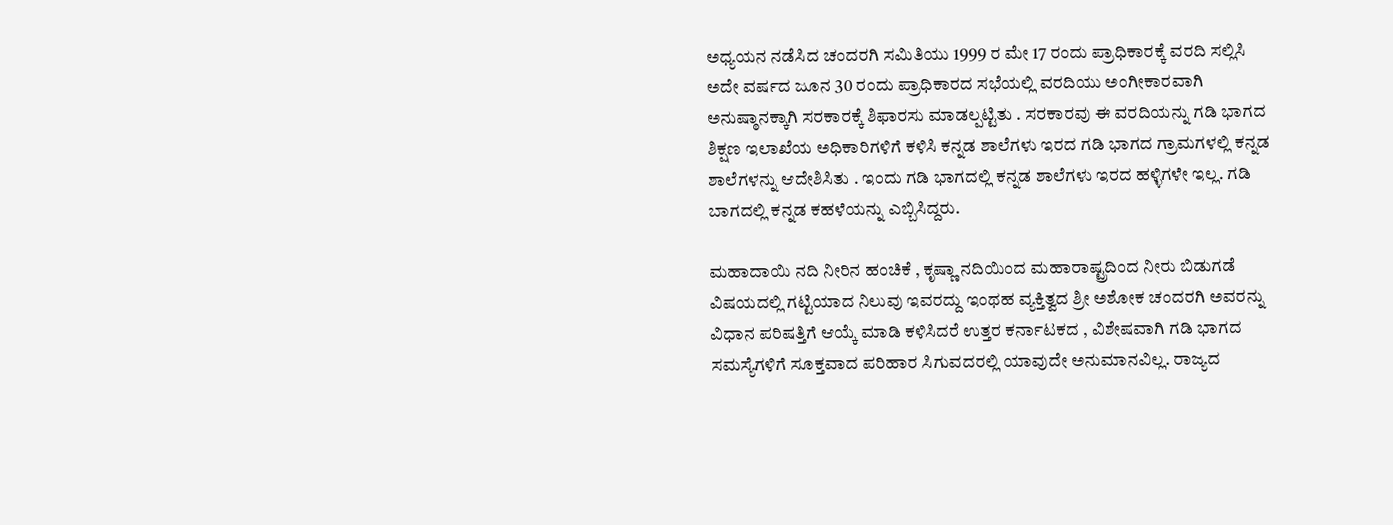ಅಧ್ಯಯನ ನಡೆಸಿದ ಚಂದರಗಿ ಸಮಿತಿಯು 1999 ರ ಮೇ 17 ರಂದು ಪ್ರಾಧಿಕಾರಕ್ಕೆ ವರದಿ ಸಲ್ಲಿಸಿ ಅದೇ ವರ್ಷದ ಜೂನ 30 ರಂದು ಪ್ರಾಧಿಕಾರದ ಸಭೆಯಲ್ಲಿ ವರದಿಯು ಅಂಗೀಕಾರವಾಗಿ ಅನುಷ್ಠಾನಕ್ಕಾಗಿ ಸರಕಾರಕ್ಕೆ ಶಿಫಾರಸು ಮಾಡಲ್ಪಟ್ಟಿತು . ಸರಕಾರವು ಈ ವರದಿಯನ್ನು ಗಡಿ ಭಾಗದ ಶಿಕ್ಷಣ ಇಲಾಖೆಯ ಅಧಿಕಾರಿಗಳಿಗೆ ಕಳಿಸಿ ಕನ್ನಡ ಶಾಲೆಗಳು ಇರದ ಗಡಿ ಭಾಗದ ಗ್ರಾಮಗಳಲ್ಲಿ ಕನ್ನಡ ಶಾಲೆಗಳನ್ನು ಆದೇಶಿಸಿತು . ಇಂದು ಗಡಿ ಭಾಗದಲ್ಲಿ ಕನ್ನಡ ಶಾಲೆಗಳು ಇರದ ಹಳ್ಳಿಗಳೇ ಇಲ್ಲ. ಗಡಿ ಬಾಗದಲ್ಲಿ ಕನ್ನಡ ಕಹಳೆಯನ್ನು ಎಬ್ಬಿಸಿದ್ದರು.

ಮಹಾದಾಯಿ ನದಿ ನೀರಿನ ಹಂಚಿಕೆ , ಕೃಷ್ಣಾ ನದಿಯಿಂದ ಮಹಾರಾಷ್ಟ್ರದಿಂದ ನೀರು ಬಿಡುಗಡೆ ವಿಷಯದಲ್ಲಿ ಗಟ್ಟಿಯಾದ ನಿಲುವು ಇವರದ್ದು ಇಂಥಹ ವ್ಯಕ್ತಿತ್ವದ ಶ್ರೀ ಅಶೋಕ ಚಂದರಗಿ ಅವರನ್ನು ವಿಧಾನ ಪರಿಷತ್ತಿಗೆ ಆಯ್ಕೆ ಮಾಡಿ ಕಳಿಸಿದರೆ ಉತ್ತರ ಕರ್ನಾಟಕದ , ವಿಶೇಷವಾಗಿ ಗಡಿ ಭಾಗದ ಸಮಸ್ಯೆಗಳಿಗೆ ಸೂಕ್ತವಾದ ಪರಿಹಾರ ಸಿಗುವದರಲ್ಲಿ ಯಾವುದೇ ಅನುಮಾನವಿಲ್ಲ. ರಾಜ್ಯದ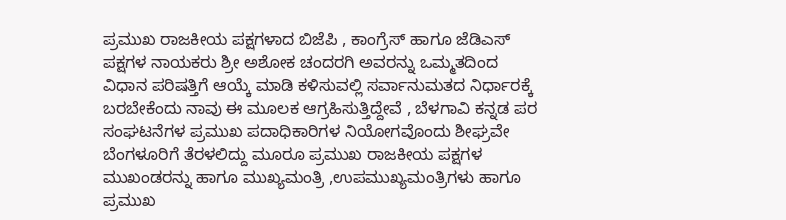ಪ್ರಮುಖ ರಾಜಕೀಯ ಪಕ್ಷಗಳಾದ ಬಿಜೆಪಿ , ಕಾಂಗ್ರೆಸ್ ಹಾಗೂ ಜೆಡಿಎಸ್ ಪಕ್ಷಗಳ ನಾಯಕರು ಶ್ರೀ ಅಶೋಕ ಚಂದರಗಿ ಅವರನ್ನು ಒಮ್ಮತದಿಂದ ವಿಧಾನ ಪರಿಷತ್ತಿಗೆ ಆಯ್ಕೆ ಮಾಡಿ ಕಳಿಸುವಲ್ಲಿ ಸರ್ವಾನುಮತದ ನಿರ್ಧಾರಕ್ಕೆ ಬರಬೇಕೆಂದು ನಾವು ಈ ಮೂಲಕ ಆಗ್ರಹಿಸುತ್ತಿದ್ದೇವೆ , ಬೆಳಗಾವಿ ಕನ್ನಡ ಪರ ಸಂಘಟನೆಗಳ ಪ್ರಮುಖ ಪದಾಧಿಕಾರಿಗಳ ನಿಯೋಗವೊಂದು ಶೀಘ್ರವೇ ಬೆಂಗಳೂರಿಗೆ ತೆರಳಲಿದ್ದು ಮೂರೂ ಪ್ರಮುಖ ರಾಜಕೀಯ ಪಕ್ಷಗಳ ಮುಖಂಡರನ್ನು ಹಾಗೂ ಮುಖ್ಯಮಂತ್ರಿ ,ಉಪಮುಖ್ಯಮಂತ್ರಿಗಳು ಹಾಗೂ ಪ್ರಮುಖ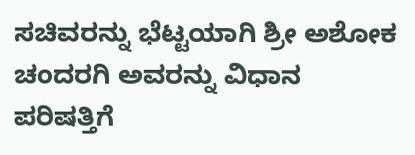ಸಚಿವರನ್ನು ಭೆಟ್ಟಯಾಗಿ ಶ್ರೀ ಅಶೋಕ ಚಂದರಗಿ ಅವರನ್ನು ವಿಧಾನ ಪರಿಷತ್ತಿಗೆ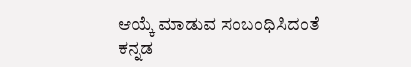ಆಯ್ಕೆ ಮಾಡುವ ಸಂಬಂಧಿಸಿದಂತೆ ಕನ್ನಡ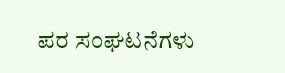ಪರ ಸಂಘಟನೆಗಳು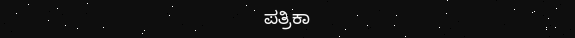ಪತ್ರಿಕಾ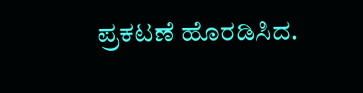ಪ್ರಕಟಣೆ ಹೊರಡಿಸಿದ.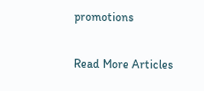promotions

Read More Articles